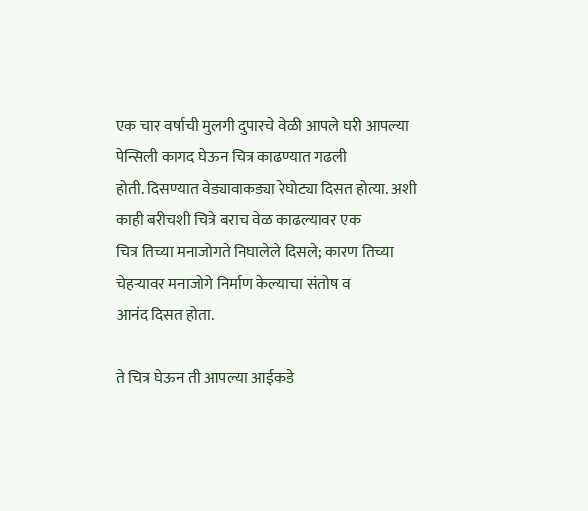एक चार वर्षाची मुलगी दुपारचे वेळी आपले घरी आपल्या पेन्सिली कागद घेऊन चित्र काढण्यात गढली
होती. दिसण्यात वेड्यावाकड्या रेघोट्या दिसत होत्या. अशी काही बरीचशी चित्रे बराच वेळ काढल्यावर एक
चित्र तिच्या मनाजोगते निघालेले दिसले; कारण तिच्या चेहऱ्यावर मनाजोगे निर्माण केल्याचा संतोष व
आनंद दिसत होता.

ते चित्र घेऊन ती आपल्या आईकडे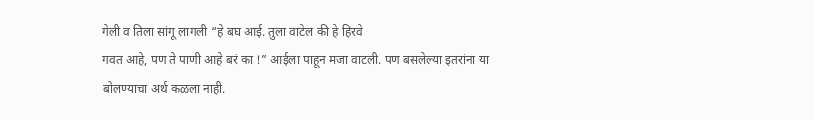गेली व तिला सांगू लागली “हे बघ आई. तुला वाटेल की हे हिरवे
गवत आहे, पण ते पाणी आहे बरं का !” आईला पाहून मजा वाटली. पण बसलेल्या इतरांना या
बोलण्याचा अर्थ कळला नाही.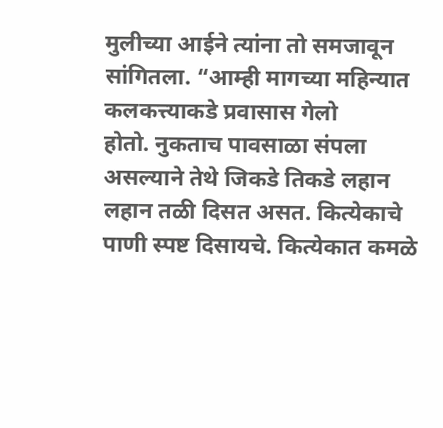मुलीच्या आईने त्यांना तो समजावून सांगितला. “आम्ही मागच्या महिन्यात कलकत्त्याकडे प्रवासास गेलो
होतो. नुकताच पावसाळा संपला असल्याने तेथे जिकडे तिकडे लहान लहान तळी दिसत असत. कित्येकाचे
पाणी स्पष्ट दिसायचे. कित्येकात कमळे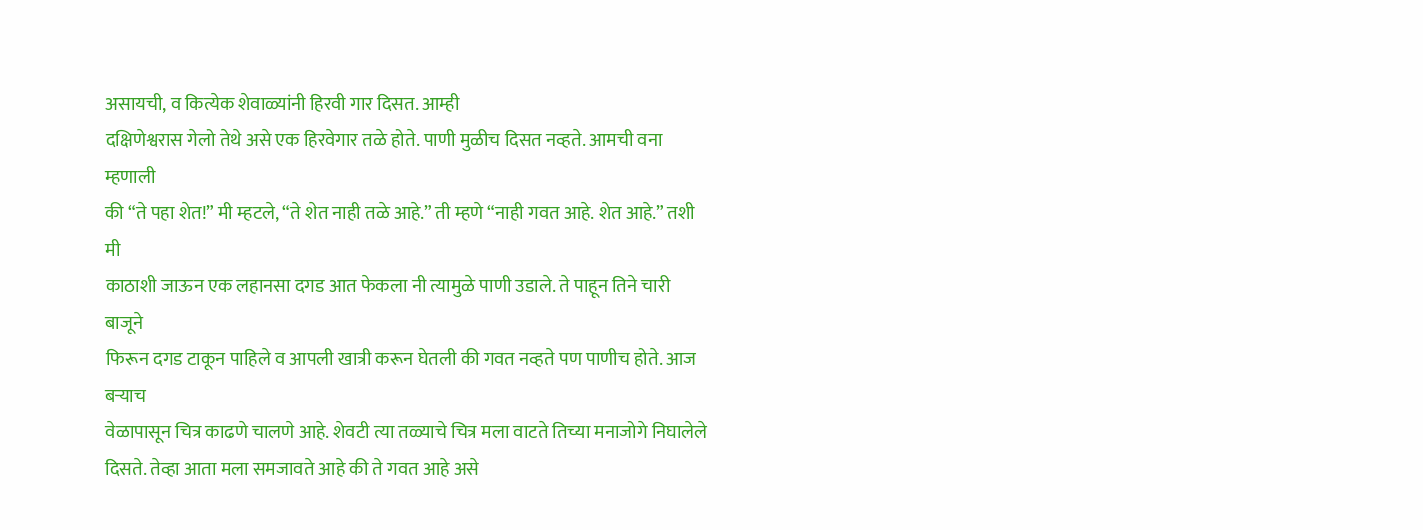असायची, व कित्येक शेवाळ्यांनी हिरवी गार दिसत. आम्ही
दक्षिणेश्वरास गेलो तेथे असे एक हिरवेगार तळे होते. पाणी मुळीच दिसत नव्हते. आमची वना म्हणाली
की “ते पहा शेत!” मी म्हटले, “ते शेत नाही तळे आहे.” ती म्हणे “नाही गवत आहे. शेत आहे.” तशी मी
काठाशी जाऊन एक लहानसा दगड आत फेकला नी त्यामुळे पाणी उडाले. ते पाहून तिने चारी बाजूने
फिरून दगड टाकून पाहिले व आपली खात्री करून घेतली की गवत नव्हते पण पाणीच होते. आज बऱ्याच
वेळापासून चित्र काढणे चालणे आहे. शेवटी त्या तळ्याचे चित्र मला वाटते तिच्या मनाजोगे निघालेले
दिसते. तेव्हा आता मला समजावते आहे की ते गवत आहे असे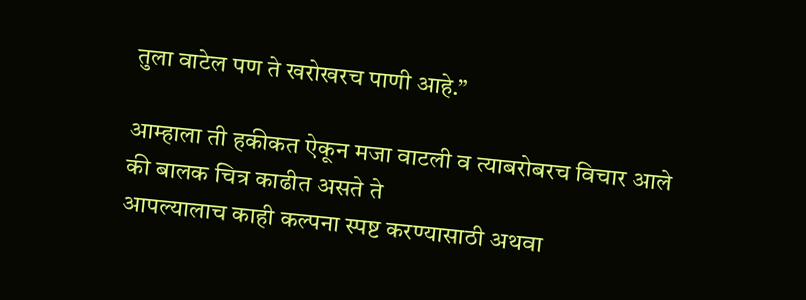तुला वाटेल पण ते खरोखरच पाणी आहे.”

आम्हाला ती हकीकत ऐकून मजा वाटली व त्याबरोबरच विचार आले की बालक चित्र काढीत असते ते
आपल्यालाच काही कल्पना स्पष्ट करण्यासाठी अथवा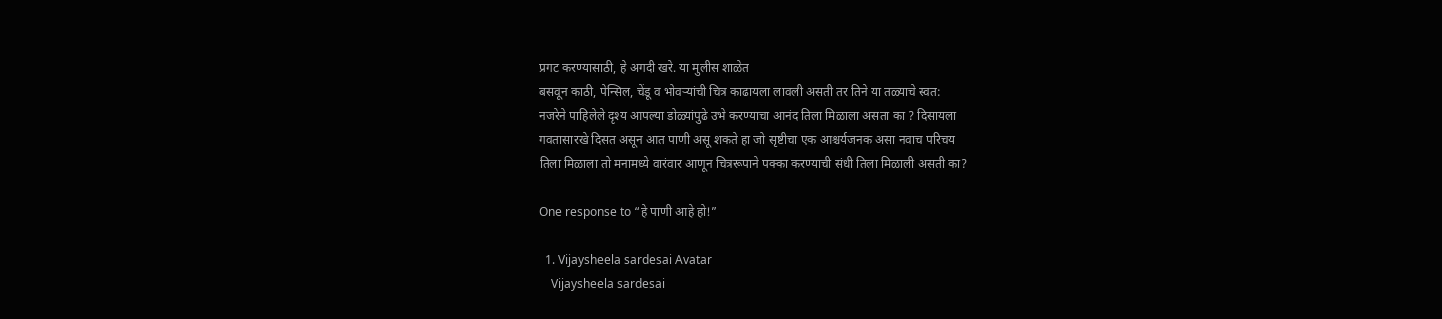प्रगट करण्यासाठी, हे अगदी खरे. या मुलीस शाळेत
बसवून काठी, पेन्सिल, चेंडू व भोवऱ्यांची चित्र काढायला लावली असती तर तिने या तळ्याचे स्वत:
नजरेने पाहिलेले दृश्य आपल्या डोळ्यांपुढे उभे करण्याचा आनंद तिला मिळाला असता का ? दिसायला
गवतासारखे दिसत असून आत पाणी असू शकते हा जो सृष्टीचा एक आश्चर्यजनक असा नवाच परिचय
तिला मिळाला तो मनामध्ये वारंवार आणून चित्ररूपाने पक्का करण्याची संधी तिला मिळाली असती का?

One response to “हे पाणी आहे हो!”

  1. Vijaysheela sardesai Avatar
    Vijaysheela sardesai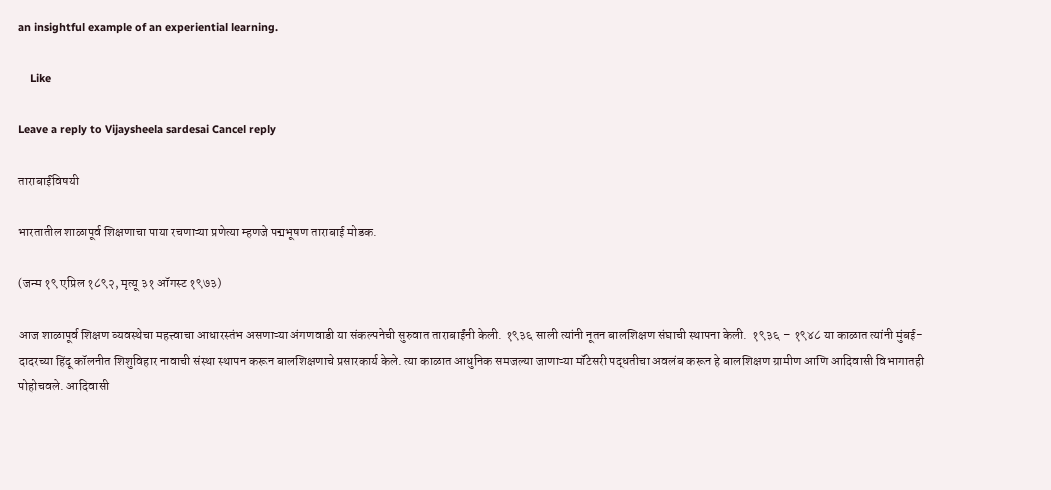an insightful example of an experiential learning.

    Like

Leave a reply to Vijaysheela sardesai Cancel reply

ताराबाईंविषयी

भारतातील शाळापूर्व शिक्षणाचा पाया रचणाऱ्या प्रणेत्या म्हणजे पद्मभूषण ताराबाई मोडक.

(जन्म १९ एप्रिल १८९२, मृत्यू ३१ ऑगस्ट १९७३)

आज शाळापूर्व शिक्षण व्यवस्थेचा महत्त्वाचा आधारस्तंभ असणाऱ्या अंगणवाडी या संकल्पनेची सुरुवात ताराबाईंनी केली. १९३६ साली त्यांनी नूतन बालशिक्षण संघाची स्थापना केली.  १९३६ – १९४८ या काळात त्यांनी मुंबई-दादरच्या हिंदू कॉलनीत शिशुविहार नावाची संस्था स्थापन करून बालशिक्षणाचे प्रसारकार्य केले. त्या काळात आधुनिक समजल्या जाणाऱ्या मॉंटेसरी पद्धतीचा अवलंब करून हे बालशिक्षण ग्रामीण आणि आदिवासी विभागातही पोहोचवले. आदिवासी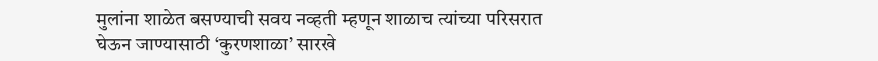मुलांना शाळेत बसण्याची सवय नव्हती म्हणून शाळाच त्यांच्या परिसरात घेऊन जाण्यासाठी ‘कुरणशाळा’ सारखे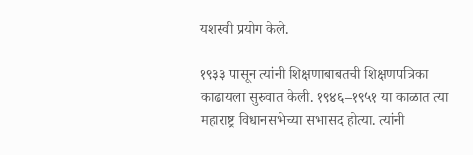यशस्वी प्रयोग केले.

१९३३ पासून त्यांनी शिक्षणाबाबतची शिक्षणपत्रिका  काढायला सुरुवात केली. १९४६–१९५१ या काळात त्या महाराष्ट्र विधानसभेच्या सभासद होत्या. त्यांनी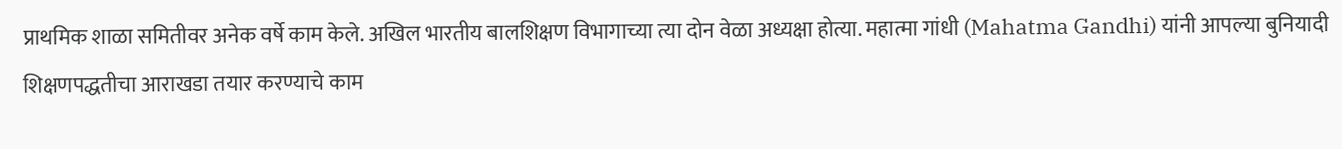प्राथमिक शाळा समितीवर अनेक वर्षे काम केले. अखिल भारतीय बालशिक्षण विभागाच्या त्या दोन वेळा अध्यक्षा होत्या. महात्मा गांधी (Mahatma Gandhi) यांनी आपल्या बुनियादी शिक्षणपद्धतीचा आराखडा तयार करण्याचे काम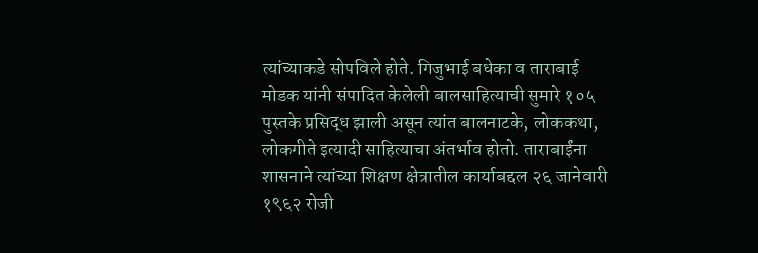त्यांच्याकडे सोपविले होते. गिजुभाई बधेका व ताराबाई मोडक यांनी संपादित केलेली बालसाहित्याची सुमारे १०५ पुस्तके प्रसिद्ध झाली असून त्यांत बालनाटके, लोककथा, लोकगीते इत्यादी साहित्याचा अंतर्भाव होतो. ताराबाईंना शासनाने त्यांच्या शिक्षण क्षेत्रातील कार्याबद्दल २६ जानेवारी १९६२ रोजी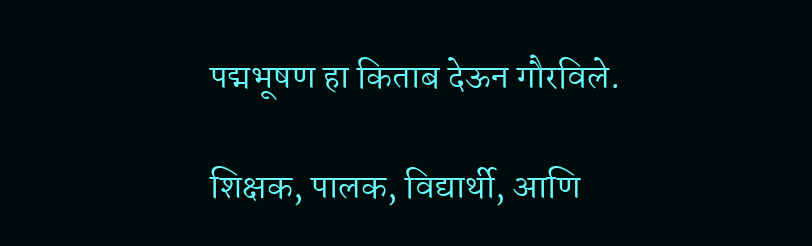पद्मभूषण हा किताब देऊन गौरविले.

शिक्षक, पालक, विद्यार्थी, आणि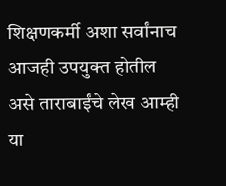शिक्षणकर्मी अशा सर्वांनाच आजही उपयुक्त होतील असे ताराबाईंचे लेख आम्ही या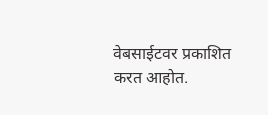वेबसाईटवर प्रकाशित करत आहोत.